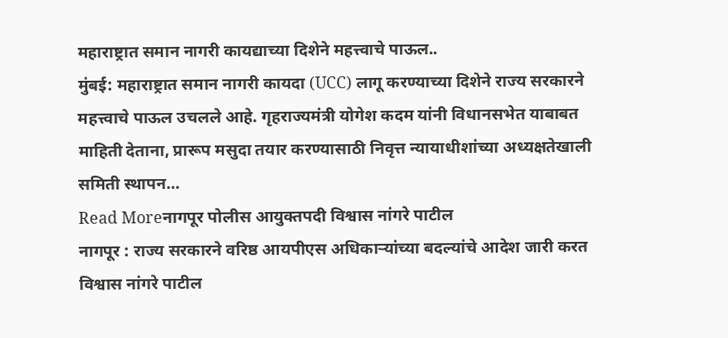महाराष्ट्रात समान नागरी कायद्याच्या दिशेने महत्त्वाचे पाऊल..
मुंबई: महाराष्ट्रात समान नागरी कायदा (UCC) लागू करण्याच्या दिशेने राज्य सरकारने महत्त्वाचे पाऊल उचलले आहे. गृहराज्यमंत्री योगेश कदम यांनी विधानसभेत याबाबत माहिती देताना, प्रारूप मसुदा तयार करण्यासाठी निवृत्त न्यायाधीशांच्या अध्यक्षतेखाली समिती स्थापन…
Read Moreनागपूर पोलीस आयुक्तपदी विश्वास नांगरे पाटील
नागपूर : राज्य सरकारने वरिष्ठ आयपीएस अधिकाऱ्यांच्या बदल्यांचे आदेश जारी करत विश्वास नांगरे पाटील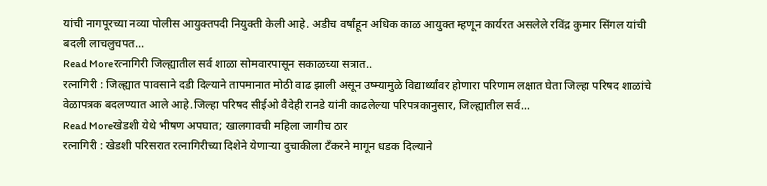यांची नागपूरच्या नव्या पोलीस आयुक्तपदी नियुक्ती केली आहे. अडीच वर्षांहून अधिक काळ आयुक्त म्हणून कार्यरत असलेले रविंद्र कुमार सिंगल यांची बदली लाचलुचपत…
Read Moreरत्नागिरी जिल्ह्यातील सर्व शाळा सोमवारपासून सकाळच्या सत्रात..
रत्नागिरी : जिल्ह्यात पावसाने दडी दिल्याने तापमानात मोठी वाढ झाली असून उष्म्यामुळे विद्यार्थ्यांवर होणारा परिणाम लक्षात घेता जिल्हा परिषद शाळांचे वेळापत्रक बदलण्यात आले आहे.जिल्हा परिषद सीईओ वैदेही रानडे यांनी काढलेल्या परिपत्रकानुसार, जिल्ह्यातील सर्व…
Read Moreखेडशी येथे भीषण अपघात; खालगावची महिला जागीच ठार
रत्नागिरी : खेडशी परिसरात रत्नागिरीच्या दिशेने येणाऱ्या दुचाकीला टँकरने मागून धडक दिल्याने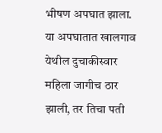भीषण अपघात झाला. या अपघातात खालगाव येथील दुचाकीस्वार महिला जागीच ठार झाली, तर तिचा पती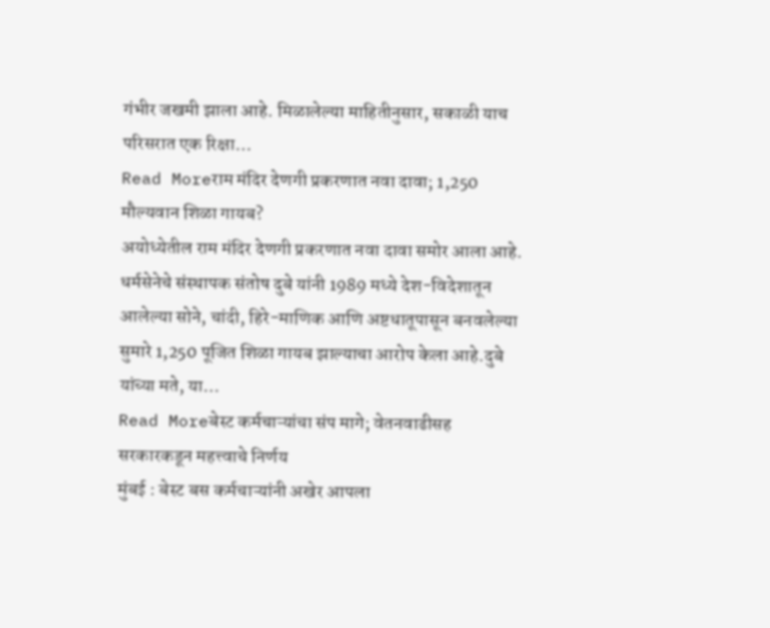गंभीर जखमी झाला आहे. मिळालेल्या माहितीनुसार, सकाळी याच परिसरात एक रिक्षा…
Read Moreराम मंदिर देणगी प्रकरणात नवा दावा; 1,250 मौल्यवान शिळा गायब?
अयोध्येतील राम मंदिर देणगी प्रकरणात नवा दावा समोर आला आहे. धर्मसेनेचे संस्थापक संतोष दुबे यांनी 1989 मध्ये देश-विदेशातून आलेल्या सोने, चांदी, हिरे-माणिक आणि अष्टधातूपासून बनवलेल्या सुमारे 1,250 पूजित शिळा गायब झाल्याचा आरोप केला आहे.दुबे यांच्या मते, या…
Read Moreबेस्ट कर्मचाऱ्यांचा संप मागे; वेतनवाढीसह सरकारकडून महत्त्वाचे निर्णय
मुंबई : बेस्ट बस कर्मचाऱ्यांनी अखेर आपला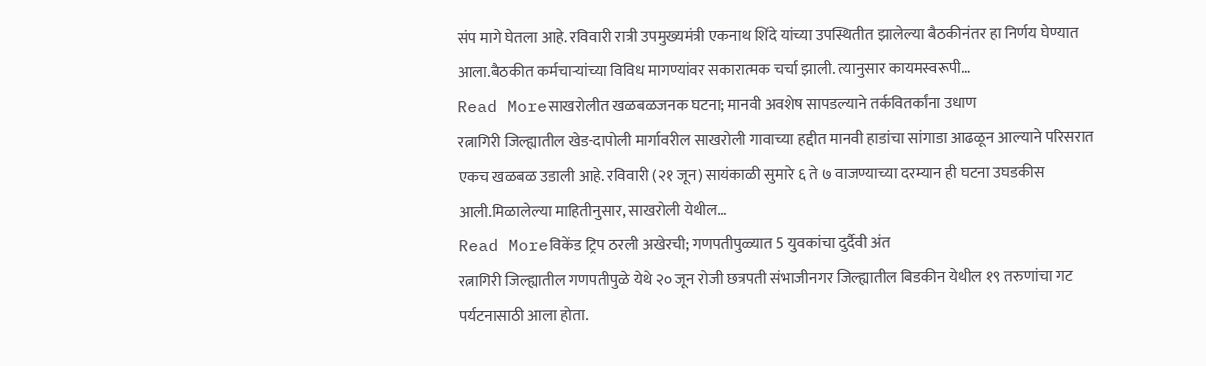संप मागे घेतला आहे. रविवारी रात्री उपमुख्यमंत्री एकनाथ शिंदे यांच्या उपस्थितीत झालेल्या बैठकीनंतर हा निर्णय घेण्यात आला.बैठकीत कर्मचाऱ्यांच्या विविध मागण्यांवर सकारात्मक चर्चा झाली. त्यानुसार कायमस्वरूपी…
Read Moreसाखरोलीत खळबळजनक घटना; मानवी अवशेष सापडल्याने तर्कवितर्कांना उधाण
रत्नागिरी जिल्ह्यातील खेड-दापोली मार्गावरील साखरोली गावाच्या हद्दीत मानवी हाडांचा सांगाडा आढळून आल्याने परिसरात एकच खळबळ उडाली आहे. रविवारी (२१ जून) सायंकाळी सुमारे ६ ते ७ वाजण्याच्या दरम्यान ही घटना उघडकीस आली.मिळालेल्या माहितीनुसार, साखरोली येथील…
Read Moreविकेंड ट्रिप ठरली अखेरची; गणपतीपुळ्यात 5 युवकांचा दुर्दैवी अंत
रत्नागिरी जिल्ह्यातील गणपतीपुळे येथे २० जून रोजी छत्रपती संभाजीनगर जिल्ह्यातील बिडकीन येथील १९ तरुणांचा गट पर्यटनासाठी आला होता.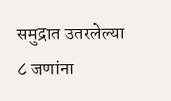समुद्रात उतरलेल्या ८ जणांना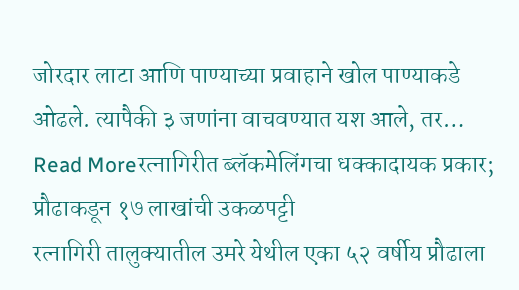जोरदार लाटा आणि पाण्याच्या प्रवाहाने खोल पाण्याकडे ओढले. त्यापैकी ३ जणांना वाचवण्यात यश आले, तर…
Read Moreरत्नागिरीत ब्लॅकमेलिंगचा धक्कादायक प्रकार; प्रौढाकडून १७ लाखांची उकळपट्टी
रत्नागिरी तालुक्यातील उमरे येथील एका ५२ वर्षीय प्रौढाला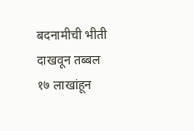बदनामीची भीती दाखवून तब्बल १७ लाखांहून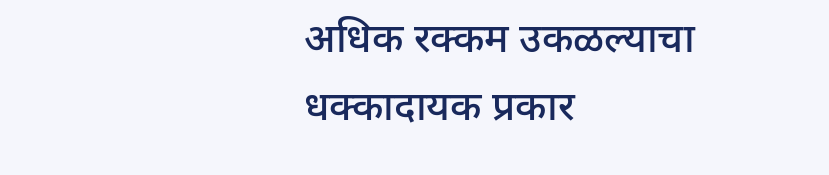अधिक रक्कम उकळल्याचा धक्कादायक प्रकार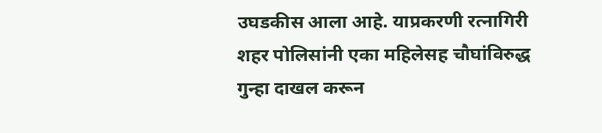उघडकीस आला आहे. याप्रकरणी रत्नागिरी शहर पोलिसांनी एका महिलेसह चौघांविरुद्ध गुन्हा दाखल करून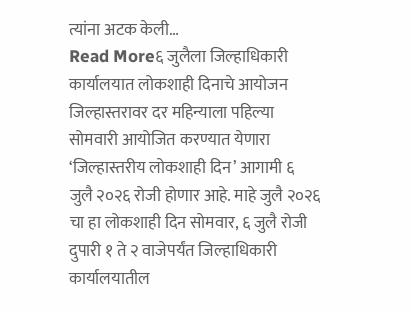त्यांना अटक केली…
Read More६ जुलैला जिल्हाधिकारी कार्यालयात लोकशाही दिनाचे आयोजन
जिल्हास्तरावर दर महिन्याला पहिल्या सोमवारी आयोजित करण्यात येणारा ‘जिल्हास्तरीय लोकशाही दिन’ आगामी ६ जुलै २०२६ रोजी होणार आहे. माहे जुलै २०२६ चा हा लोकशाही दिन सोमवार, ६ जुलै रोजी दुपारी १ ते २ वाजेपर्यंत जिल्हाधिकारी कार्यालयातील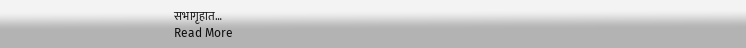सभागृहात…
Read More